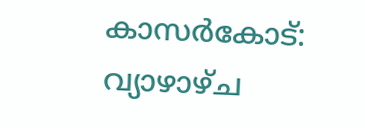കാസർകോട്: വ്യാഴാഴ്ച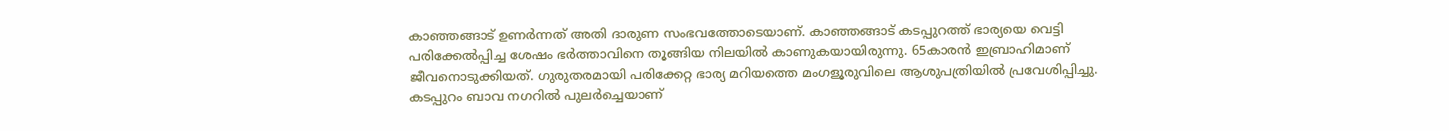കാഞ്ഞങ്ങാട് ഉണർന്നത് അതി ദാരുണ സംഭവത്തോടെയാണ്. കാഞ്ഞങ്ങാട് കടപ്പുറത്ത് ഭാര്യയെ വെട്ടി പരിക്കേൽപ്പിച്ച ശേഷം ഭർത്താവിനെ തൂങ്ങിയ നിലയിൽ കാണുകയായിരുന്നു. 65കാരൻ ഇബ്രാഹിമാണ് ജീവനൊടുക്കിയത്. ഗുരുതരമായി പരിക്കേറ്റ ഭാര്യ മറിയത്തെ മംഗളൂരുവിലെ ആശുപത്രിയിൽ പ്രവേശിപ്പിച്ചു. കടപ്പുറം ബാവ നഗറിൽ പുലർച്ചെയാണ്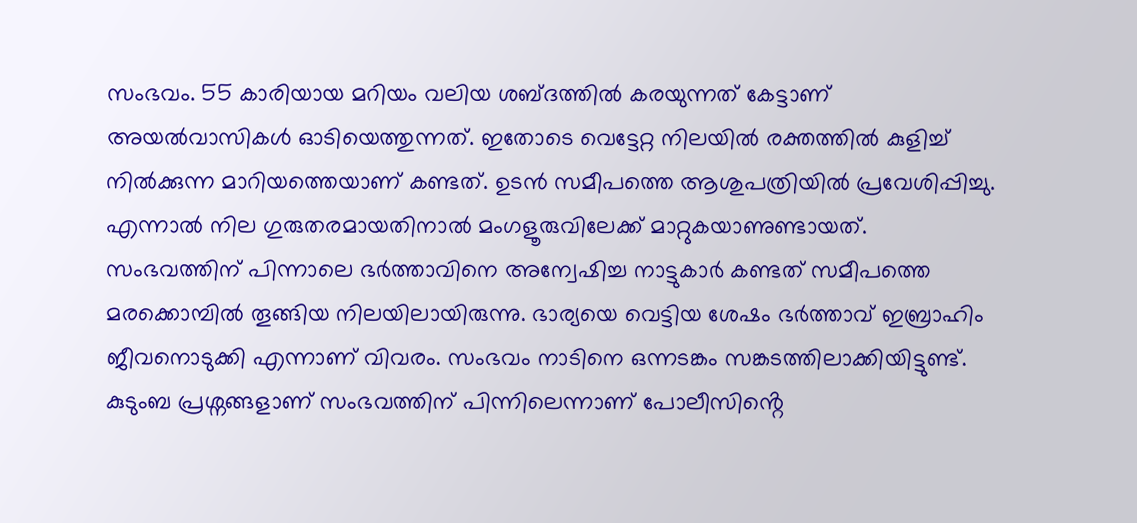സംഭവം. 55 കാരിയായ മറിയം വലിയ ശബ്ദത്തിൽ കരയുന്നത് കേട്ടാണ് അയൽവാസികൾ ഓടിയെത്തുന്നത്. ഇതോടെ വെട്ടേറ്റ നിലയിൽ രക്തത്തിൽ കുളിച്ച് നിൽക്കുന്ന മാറിയത്തെയാണ് കണ്ടത്. ഉടൻ സമീപത്തെ ആശുപത്രിയിൽ പ്രവേശിപ്പിച്ചു. എന്നാൽ നില ഗുരുതരമായതിനാൽ മംഗളൂരുവിലേക്ക് മാറ്റുകയാണുണ്ടായത്. സംഭവത്തിന് പിന്നാലെ ഭർത്താവിനെ അന്വേഷിച്ച നാട്ടുകാർ കണ്ടത് സമീപത്തെ മരക്കൊമ്പിൽ തൂങ്ങിയ നിലയിലായിരുന്നു. ഭാര്യയെ വെട്ടിയ ശേഷം ഭർത്താവ് ഇബ്രാഹിം ജീവനൊടുക്കി എന്നാണ് വിവരം. സംഭവം നാടിനെ ഒന്നടങ്കം സങ്കടത്തിലാക്കിയിട്ടുണ്ട്. കുടുംബ പ്രശ്നങ്ങളാണ് സംഭവത്തിന് പിന്നിലെന്നാണ് പോലീസിൻ്റെ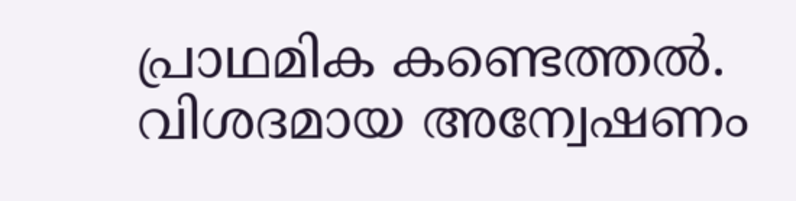പ്രാഥമിക കണ്ടെത്തൽ. വിശദമായ അന്വേഷണം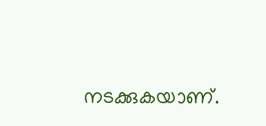നടക്കുകയാണ്.